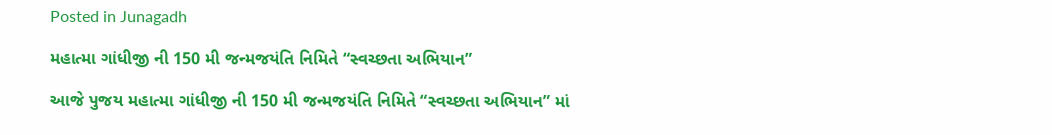Posted in Junagadh

મહાત્મા ગાંધીજી ની 150 મી જન્મજયંતિ નિમિતે “સ્વચ્છતા અભિયાન”

આજે પુજય મહાત્મા ગાંધીજી ની 150 મી જન્મજયંતિ નિમિતે “સ્વચ્છતા અભિયાન” માં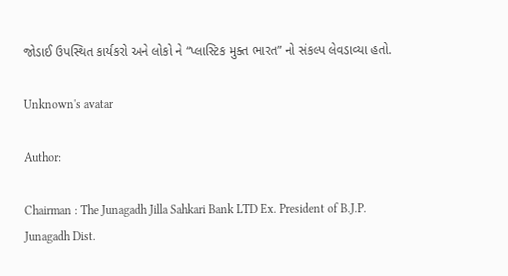જોડાઈ ઉપસ્થિત કાર્યકરો અને લોકો ને “પ્લાસ્ટિક મુક્ત ભારત” નો સંકલ્પ લેવડાવ્યા હતો.

Unknown's avatar

Author:

Chairman : The Junagadh Jilla Sahkari Bank LTD Ex. President of B.J.P. Junagadh Dist.